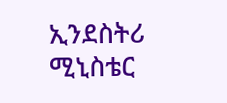ኢንደስትሪ ሚኒስቴር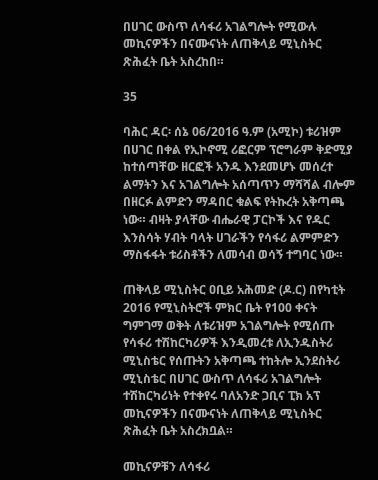በሀገር ውስጥ ለሳፋሪ አገልግሎት የሚውሉ መኪናዎችን በናሙናነት ለጠቅላይ ሚኒስትር ጽሕፈት ቤት አስረከበ።

35

ባሕር ዳር፡ ሰኔ 06/2016 ዓ.ም (አሚኮ) ቱሪዝም በሀገር በቀል የኢኮኖሚ ሪፎርም ፕሮግራም ቅድሚያ ከተሰጣቸው ዘርፎች አንዱ እንደመሆኑ መሰረተ ልማትን እና አገልግሎት አሰጣጥን ማሻሻል ብሎም በዘርፉ ልምድን ማዳበር ቁልፍ የትኩረት አቅጣጫ ነው። ብዛት ያላቸው ብሔራዊ ፓርኮች እና የዱር እንስሳት ሃብት ባላት ሀገራችን የሳፋሪ ልምምድን ማስፋፋት ቱሪስቶችን ለመሳብ ወሳኝ ተግባር ነው።

ጠቅላይ ሚኒስትር ዐቢይ አሕመድ (ዶ.ር) በየካቲት 2016 የሚኒስትሮች ምክር ቤት የ100 ቀናት ግምገማ ወቅት ለቱሪዝም አገልግሎት የሚሰጡ የሳፋሪ ተሽከርካሪዎች እንዲመረቱ ለኢንዱስትሪ ሚኒስቴር የሰጡትን አቅጣጫ ተከትሎ ኢንደስትሪ ሚኒስቴር በሀገር ውስጥ ለሳፋሪ አገልግሎት ተሽከርካሪነት የተቀየሩ ባለአንድ ጋቢና ፒክ አፕ መኪናዎችን በናሙናነት ለጠቅላይ ሚኒስትር ጽሕፈት ቤት አስረክቧል።

መኪናዎቹን ለሳፋሪ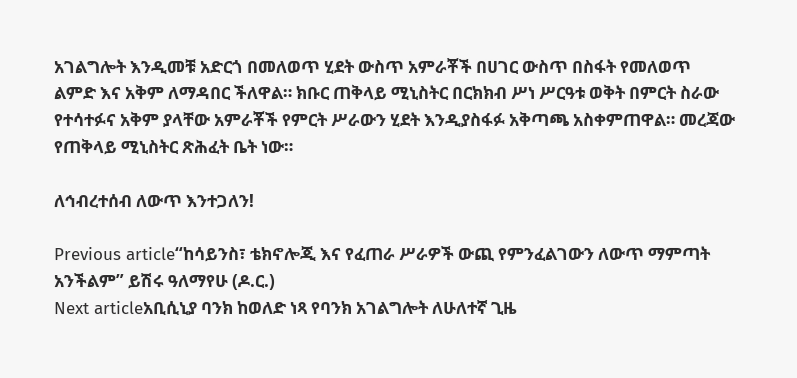አገልግሎት እንዲመቹ አድርጎ በመለወጥ ሂደት ውስጥ አምራቾች በሀገር ውስጥ በስፋት የመለወጥ ልምድ እና አቅም ለማዳበር ችለዋል። ክቡር ጠቅላይ ሚኒስትር በርክክብ ሥነ ሥርዓቱ ወቅት በምርት ስራው የተሳተፉና አቅም ያላቸው አምራቾች የምርት ሥራውን ሂደት እንዲያስፋፉ አቅጣጫ አስቀምጠዋል። መረጃው የጠቅላይ ሚኒስትር ጽሕፈት ቤት ነው።

ለኅብረተሰብ ለውጥ እንተጋለን!

Previous article“ከሳይንስ፣ ቴክኖሎጂ እና የፈጠራ ሥራዎች ውጪ የምንፈልገውን ለውጥ ማምጣት አንችልም” ይሽሩ ዓለማየሁ (ዶ.ር.)
Next articleአቢሲኒያ ባንክ ከወለድ ነጻ የባንክ አገልግሎት ለሁለተኛ ጊዜ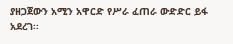ያዘጋጀውን አሚን አዋርድ የሥራ ፈጠራ ውድድር ይፋ አደረገ፡፡